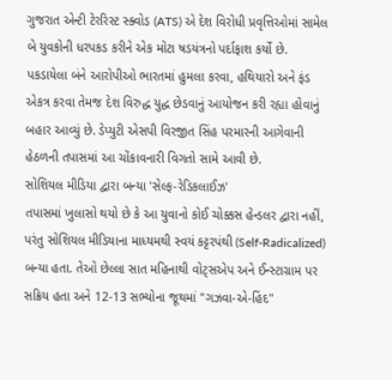ગુજરાત એન્ટી ટેરરિસ્ટ સ્ક્વોડ (ATS) એ દેશ વિરોધી પ્રવૃત્તિઓમાં સામેલ બે યુવકોની ધરપકડ કરીને એક મોટા ષડયંત્રનો પર્દાફાશ કર્યો છે. પકડાયેલા બંને આરોપીઓ ભારતમાં હુમલા કરવા, હથિયારો અને ફંડ એકત્ર કરવા તેમજ દેશ વિરુદ્ધ યુદ્ધ છેડવાનું આયોજન કરી રહ્યા હોવાનું બહાર આવ્યું છે. ડેપ્યુટી એસપી વિરજીત સિંહ પરમારની આગેવાની હેઠળની તપાસમાં આ ચોંકાવનારી વિગતો સામે આવી છે.
સોશિયલ મીડિયા દ્વારા બન્યા 'સેલ્ફ-રેડિકલાઈઝ'
તપાસમાં ખુલાસો થયો છે કે આ યુવાનો કોઈ ચોક્કસ હેન્ડલર દ્વારા નહીં, પરંતુ સોશિયલ મીડિયાના માધ્યમથી સ્વયં કટ્ટરપંથી (Self-Radicalized) બન્યા હતા. તેઓ છેલ્લા સાત મહિનાથી વોટ્સએપ અને ઈન્સ્ટાગ્રામ પર સક્રિય હતા અને 12-13 સભ્યોના જૂથમાં "ગઝવા-એ-હિંદ"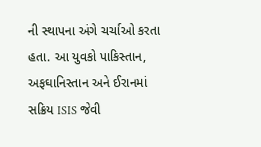ની સ્થાપના અંગે ચર્ચાઓ કરતા હતા. આ યુવકો પાકિસ્તાન, અફઘાનિસ્તાન અને ઈરાનમાં સક્રિય ISIS જેવી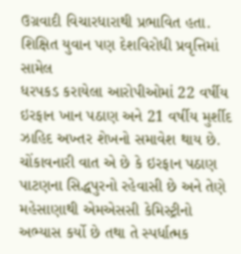ઉગ્રવાદી વિચારધારાથી પ્રભાવિત હતા.
શિક્ષિત યુવાન પણ દેશવિરોધી પ્રવૃત્તિમાં સામેલ
ધરપકડ કરાયેલા આરોપીઓમાં 22 વર્ષીય ઇરફાન ખાન પઠાણ અને 21 વર્ષીય મુર્શીદ ઝાહિદ અખ્તર શેખનો સમાવેશ થાય છે. ચોંકાવનારી વાત એ છે કે ઇરફાન પઠાણ પાટણના સિદ્ધપુરનો રહેવાસી છે અને તેણે મહેસાણાથી એમએસસી કેમિસ્ટ્રીનો અભ્યાસ કર્યો છે તથા તે સ્પર્ધાત્મક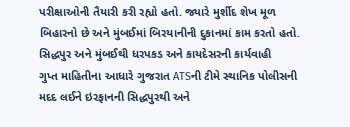પરીક્ષાઓની તૈયારી કરી રહ્યો હતો. જ્યારે મુર્શીદ શેખ મૂળ બિહારનો છે અને મુંબઈમાં બિરયાનીની દુકાનમાં કામ કરતો હતો.
સિદ્ધપુર અને મુંબઈથી ધરપકડ અને કાયદેસરની કાર્યવાહી
ગુપ્ત માહિતીના આધારે ગુજરાત ATSની ટીમે સ્થાનિક પોલીસની મદદ લઈને ઇરફાનની સિદ્ધપુરથી અને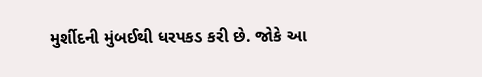મુર્શીદની મુંબઈથી ધરપકડ કરી છે. જોકે આ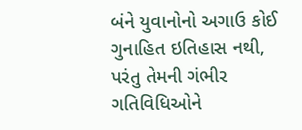બંને યુવાનોનો અગાઉ કોઈ ગુનાહિત ઇતિહાસ નથી, પરંતુ તેમની ગંભીર ગતિવિધિઓને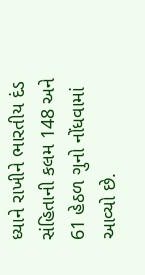ધ્યાને રાખીને ભારતીય દંડ સંહિતાની કલમ 148 અને 61 હેઠળ ગુનો નોંધવામાં આવ્યો છે.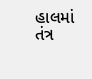હાલમાં તંત્ર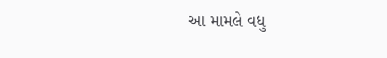આ મામલે વધુ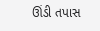ઊંડી તપાસ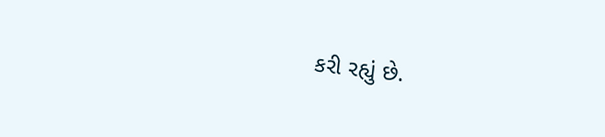કરી રહ્યું છે.